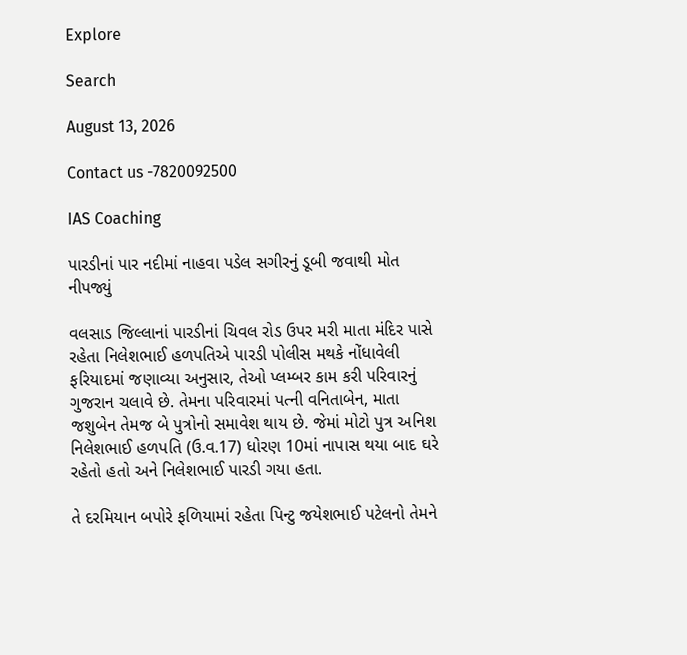Explore

Search

August 13, 2026

Contact us -7820092500

IAS Coaching

પારડીનાં પાર નદીમાં નાહવા પડેલ સગીરનું ડૂબી જવાથી મોત નીપજ્યું

વલસાડ જિલ્લાનાં પારડીનાં ચિવલ રોડ ઉપર મરી માતા મંદિર પાસે રહેતા નિલેશભાઈ હળપતિએ પારડી પોલીસ મથકે નોંધાવેલી ફરિયાદમાં જણાવ્યા અનુસાર, તેઓ પ્લમ્બર કામ કરી પરિવારનું ગુજરાન ચલાવે છે. તેમના પરિવારમાં પત્ની વનિતાબેન, માતા જશુબેન તેમજ બે પુત્રોનો સમાવેશ થાય છે. જેમાં મોટો પુત્ર અનિશ નિલેશભાઈ હળપતિ (ઉ.વ.17) ધોરણ 10માં નાપાસ થયા બાદ ઘરે રહેતો હતો અને નિલેશભાઈ પારડી ગયા હતા.

તે દરમિયાન બપોરે ફળિયામાં રહેતા પિન્ટુ જયેશભાઈ પટેલનો તેમને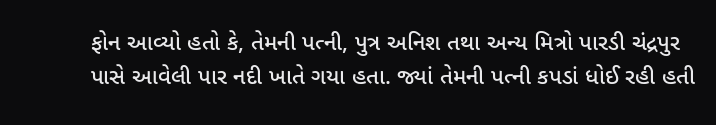ફોન આવ્યો હતો કે, તેમની પત્ની, પુત્ર અનિશ તથા અન્ય મિત્રો પારડી ચંદ્રપુર પાસે આવેલી પાર નદી ખાતે ગયા હતા. જ્યાં તેમની પત્ની કપડાં ધોઈ રહી હતી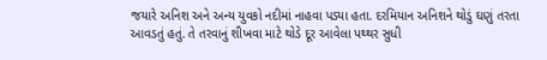જયારે અનિશ અને અન્ય યુવકો નદીમાં નાહવા પડ્યા હતા. દરમિયાન અનિશને થોડું ઘણું તરતા આવડતું હતું. તે તરવાનું શીખવા માટે થોડે દૂર આવેલા પથ્થર સુધી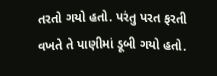તરતો ગયો હતો. પરંતુ પરત ફરતી વખતે તે પાણીમાં ડૂબી ગયો હતો.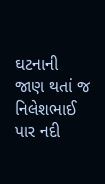ઘટનાની જાણ થતાં જ નિલેશભાઈ પાર નદી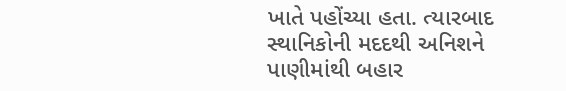ખાતે પહોંચ્યા હતા. ત્યારબાદ સ્થાનિકોની મદદથી અનિશને પાણીમાંથી બહાર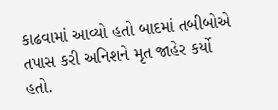કાઢવામાં આવ્યો હતો બાદમાં તબીબોએ તપાસ કરી અનિશને મૃત જાહેર કર્યો હતો.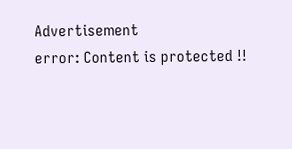Advertisement
error: Content is protected !!